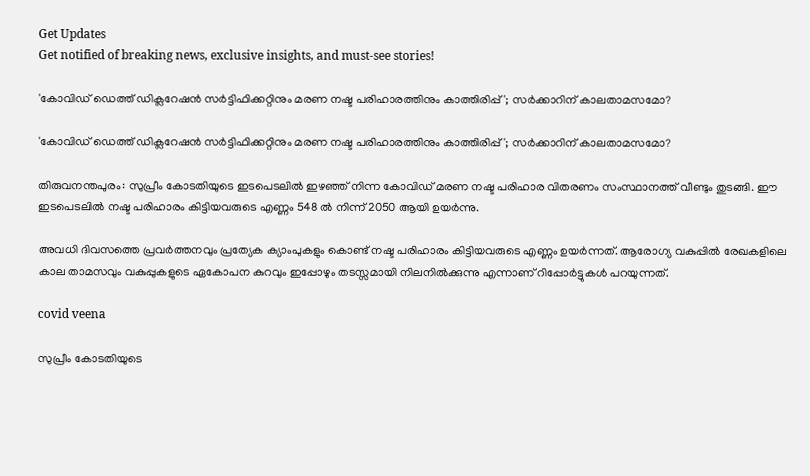Get Updates
Get notified of breaking news, exclusive insights, and must-see stories!

'കോവിഡ് ഡെത്ത് ഡിക്ലറേഷൻ സർട്ടിഫിക്കറ്റിനും മ‌രണ നഷ്ട പരിഹാരത്തിനും കാത്തിരിപ്പ്'; സർക്കാറിന് കാലതാമസമോ?

'കോവിഡ് ഡെത്ത് ഡിക്ലറേഷൻ സർട്ടിഫിക്കറ്റിനും മ‌രണ നഷ്ട പരിഹാരത്തിനും കാത്തിരിപ്പ്'; സർക്കാറിന് കാലതാമസമോ?

തിരുവനന്തപുരം: സുപ്രീം കോടതിയുടെ ഇടപെടലിൽ ഇഴഞ്ഞ് നിന്ന കോവിഡ് മരണ നഷ്ട പരിഹാര വിതരണം സംസ്ഥാനത്ത് വീണ്ടും തുടങ്ങി. ഈ ഇടപെടലിൽ നഷ്ട പരിഹാരം കിട്ടിയവരുടെ എണ്ണം 548 ൽ നിന്ന് 2050 ആയി ഉയർന്നു.

അവധി ദിവസത്തെ പ്രവർത്തനവും പ്രത്യേക ക്യാംപുകളും കൊണ്ട് നഷ്ട പരിഹാരം കിട്ടിയവരുടെ എണ്ണം ഉയർന്നത്. ആരോഗ്യ വകുപ്പിൽ രേഖകളിലെ കാല താമസവും വകുപ്പുകളുടെ ഏകോപന കുറവും ഇപ്പോഴും തടസ്സമായി നിലനിൽക്കുന്നു എന്നാണ് റിപ്പോർട്ടുകൾ പറയുന്നത്.

covid veena

സുപ്രീം കോടതിയുടെ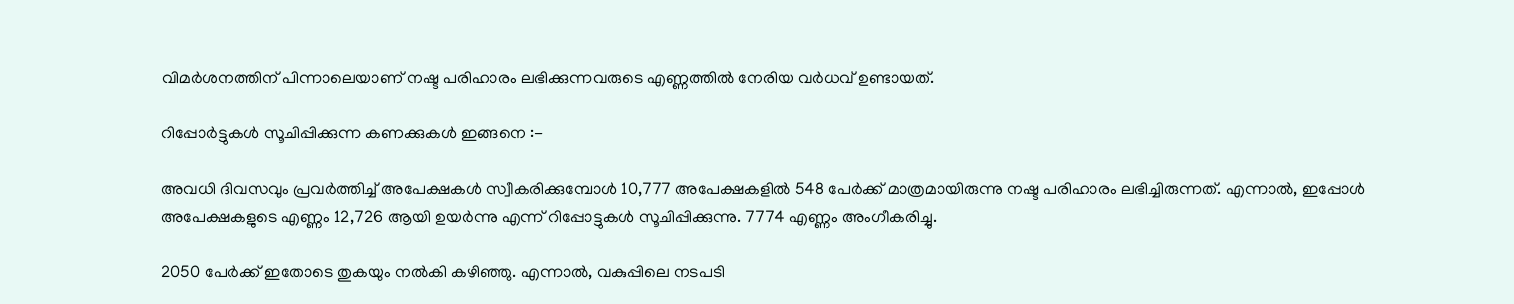വിമർശനത്തിന് പിന്നാലെയാണ് നഷ്ട പരിഹാരം ലഭിക്കുന്നവരുടെ എണ്ണത്തിൽ നേരിയ വർധവ് ഉണ്ടായത്.

റിപ്പോർട്ടുകൾ സൂചിപ്പിക്കുന്ന കണക്കുകൾ ഇങ്ങനെ :-

അവധി ദിവസവും പ്രവർത്തിച്ച് അപേക്ഷകൾ സ്വീകരിക്കുമ്പോൾ 10,777 അപേക്ഷകളിൽ 548 പേർക്ക് മാത്രമായിരുന്നു നഷ്ട പരിഹാരം ലഭിച്ചിരുന്നത്. എന്നാൽ, ഇപ്പോൾ അപേക്ഷകളുടെ എണ്ണം 12,726 ആയി ഉയർന്നു എന്ന് റിപ്പോട്ടുകൾ സൂചിപ്പിക്കുന്നു. 7774 എണ്ണം അംഗീകരിച്ചു.

2050 പേർക്ക് ഇതോടെ തുകയും നൽകി കഴിഞ്ഞു. എന്നാൽ, വകുപ്പിലെ നടപടി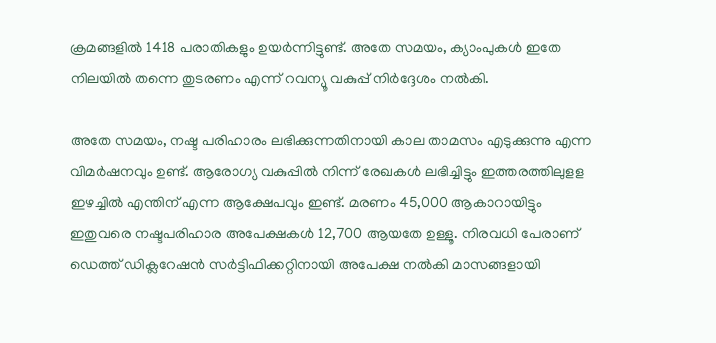ക്രമങ്ങളിൽ 1418 പരാതികളും ഉയർന്നിട്ടുണ്ട്. അതേ സമയം, ക്യാംപുകൾ ഇതേ നിലയിൽ തന്നെ തുടരണം എന്ന് റവന്യൂ വകുപ്പ് നിർദ്ദേശം നൽകി.

അതേ സമയം, നഷ്ട പരിഹാരം ലഭിക്കുന്നതിനായി കാല താമസം എടുക്കുന്നു എന്ന വിമർഷനവും ഉണ്ട്. ആരോഗ്യ വകുപ്പിൽ നിന്ന് രേഖകൾ ലഭിച്ചിട്ടും ഇത്തരത്തിലുളള ഇഴച്ചിൽ എന്തിന് എന്ന ആക്ഷേപവും ഇണ്ട്. മരണം 45,000 ആകാറായിട്ടും ഇതുവരെ നഷ്ടപരിഹാര അപേക്ഷകൾ 12,700 ആയതേ ഉള്ളൂ. നിരവധി പേരാണ് ഡെത്ത് ഡിക്ലറേഷൻ സർട്ടിഫിക്കറ്റിനായി അപേക്ഷ നൽകി മാസങ്ങളായി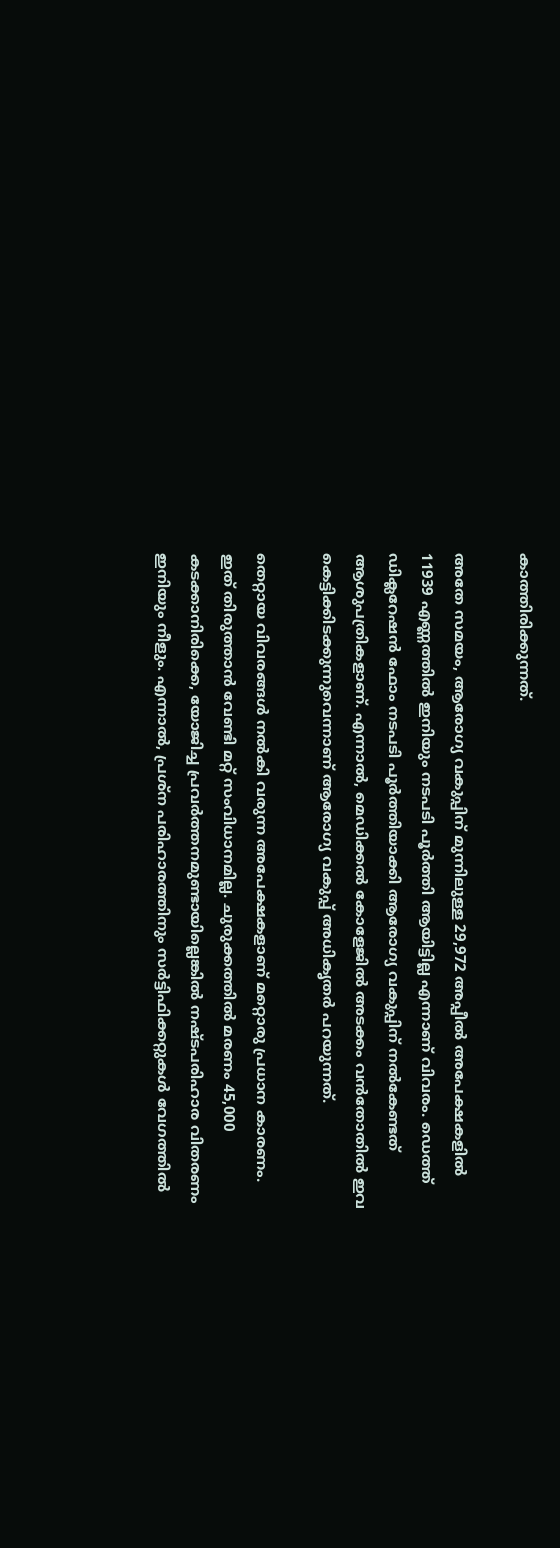കാത്തിരിക്കുന്നത്.

അതേ സമയം, ആരോഗ്യ വകുപ്പിന് മുന്നിലുള്ള 29,972 അപ്പീൽ അപേക്ഷകളിൽ 11939 എണ്ണത്തിൽ ഇനിയും നടപടി പൂർത്തി ആയിട്ടില്ല എന്നാണ് വിവരം. ഡെത്ത് ഡിക്ലറേഷൻ ഫോം നടപടി പൂർത്തിയാക്കി ആരോഗ്യ വകുപ്പിന് നൽകേണ്ടത് ആശുപത്രികളാണ്. എന്നാൽ, മെഡിക്കൽ കോളേജിൽ അടക്കം വൻതോതിൽ ഇവ കെട്ടിക്കിടക്കുന്നുവെന്നാണ് ആരോഗ്യ വകുപ്പ് അധികൃതർ പറയുന്നത്.

തെറ്റായ വിവരങ്ങൾ നൽകി വരുന്ന അപേക്ഷകളാണ് മറ്റൊരു പ്രധാന കാരണം. ഇത് തിരുത്താൻ വേണ്ടി മറ്റ് സംവിധാനമില്ല. ചുരുക്കത്തിൽ മരണം 45,000 കടക്കാനിരിക്കെ, യോജിച്ച പ്രവർത്തനമുണ്ടായില്ലെങ്കിൽ നഷ്ടപരിഹാര വിതരണം ഇനിയും നീളും. എന്നാൽ, പ്രശ്ന പരിഹാരത്തിനും സർട്ടിഫിക്കറ്റുകൾ വേഗത്തിൽ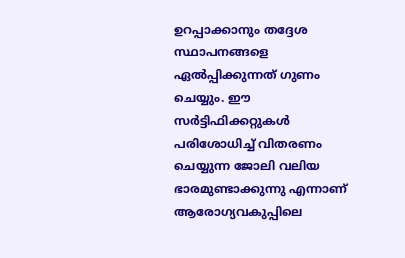ഉറപ്പാക്കാനും തദ്ദേശ സ്ഥാപനങ്ങളെ ഏൽപ്പിക്കുന്നത് ഗുണം ചെയ്യും. ഈ സർട്ടിഫിക്കറ്റുകൾ പരിശോധിച്ച് വിതരണം ചെയ്യുന്ന ജോലി വലിയ ഭാരമുണ്ടാക്കുന്നു എന്നാണ് ആരോഗ്യവകുപ്പിലെ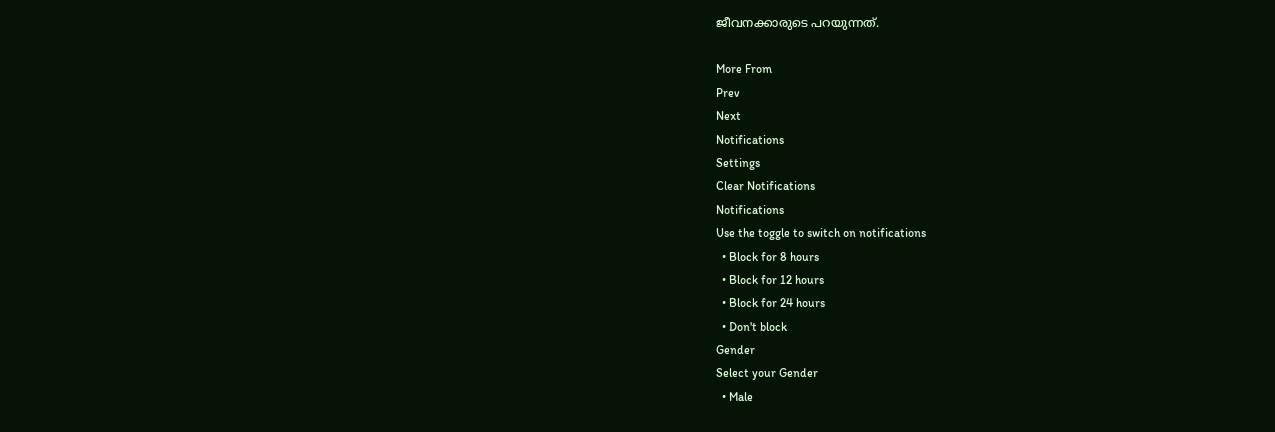ജീവനക്കാരുടെ പറയുന്നത്.

More From
Prev
Next
Notifications
Settings
Clear Notifications
Notifications
Use the toggle to switch on notifications
  • Block for 8 hours
  • Block for 12 hours
  • Block for 24 hours
  • Don't block
Gender
Select your Gender
  • Male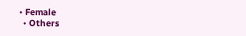• Female
  • Others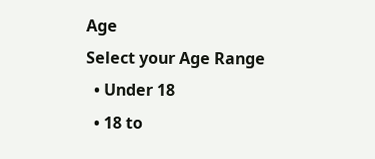Age
Select your Age Range
  • Under 18
  • 18 to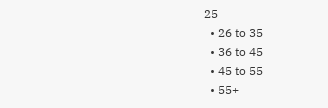25
  • 26 to 35
  • 36 to 45
  • 45 to 55
  • 55+